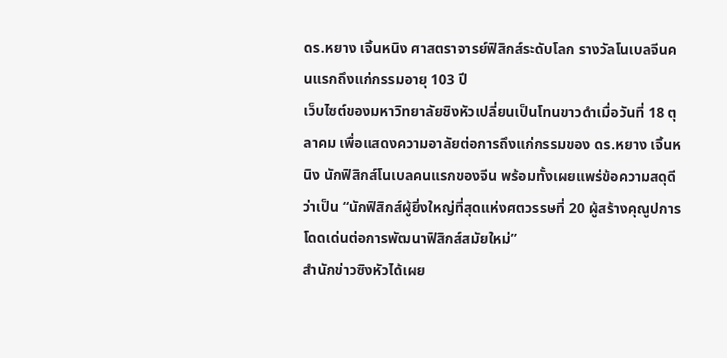ดร.หยาง เจิ้นหนิง ศาสตราจารย์ฟิสิกส์ระดับโลก รางวัลโนเบลจีนคนแรกถึงแก่กรรมอายุ 103 ปี
เว็บไซต์ของมหาวิทยาลัยชิงหัวเปลี่ยนเป็นโทนขาวดำเมื่อวันที่ 18 ตุลาคม เพื่อแสดงความอาลัยต่อการถึงแก่กรรมของ ดร.หยาง เจิ้นหนิง นักฟิสิกส์โนเบลคนแรกของจีน พร้อมทั้งเผยแพร่ข้อความสดุดีว่าเป็น “นักฟิสิกส์ผู้ยิ่งใหญ่ที่สุดแห่งศตวรรษที่ 20 ผู้สร้างคุณูปการโดดเด่นต่อการพัฒนาฟิสิกส์สมัยใหม่”
สำนักข่าวซิงหัวได้เผย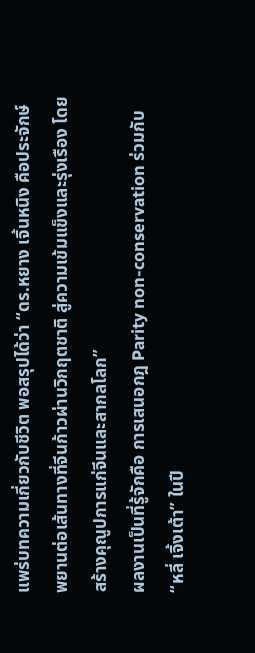แพร่บทความเกี่ยวกับชีวิต พอสรุปได้ว่า “ดร.หยาง เจิ้นหนิง คือประจักษ์พยานต่อเส้นทางที่จีนก้าวผ่านวิกฤตชาติ สู่ความเข้มแข็งและรุ่งเรือง โดยสร้างคุณูปการแก่จีนและสากลโลก”
ผลงานเป็นที่รู้จักคือ การเสนอกฎ Parity non-conservation ร่วมกับ “หลี่ เจิ้งเต้า” ในปี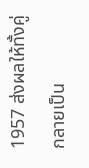1957 ส่งผลให้ทั้งคู่กลายเป็น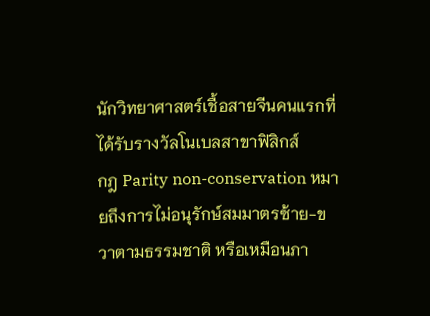นักวิทยาศาสตร์เชื้อสายจีนคนแรกที่ได้รับรางวัลโนเบลสาขาฟิสิกส์
กฎ Parity non-conservation หมายถึงการไม่อนุรักษ์สมมาตรซ้าย-ขวาตามธรรมชาติ หรือเหมือนภา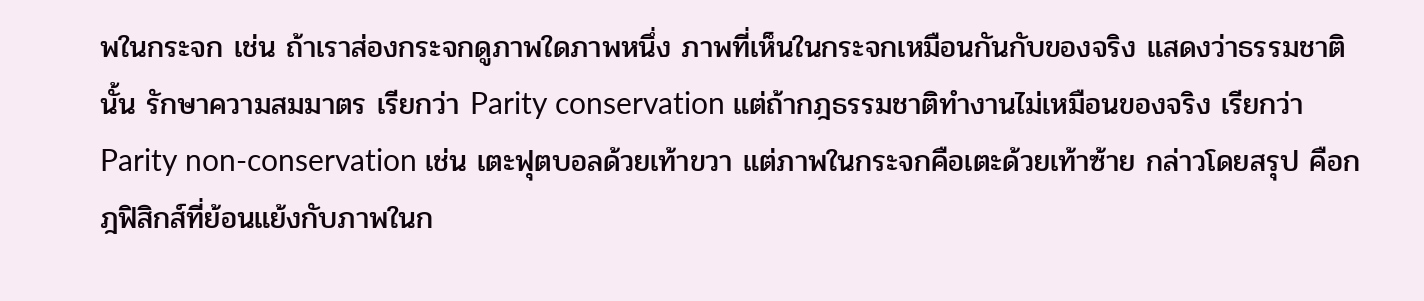พในกระจก เช่น ถ้าเราส่องกระจกดูภาพใดภาพหนึ่ง ภาพที่เห็นในกระจกเหมือนกันกับของจริง แสดงว่าธรรมชาตินั้น รักษาความสมมาตร เรียกว่า Parity conservation แต่ถ้ากฎธรรมชาติทำงานไม่เหมือนของจริง เรียกว่า Parity non-conservation เช่น เตะฟุตบอลด้วยเท้าขวา แต่ภาพในกระจกคือเตะด้วยเท้าซ้าย กล่าวโดยสรุป คือกฎฟิสิกส์ที่ย้อนแย้งกับภาพในก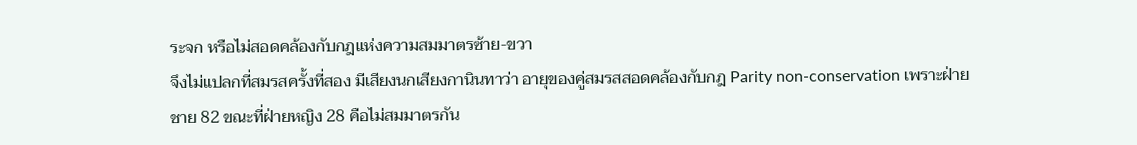ระจก หรือไม่สอดคล้องกับกฎแห่งความสมมาตรซ้าย-ขวา
จึงไม่แปลกที่สมรสครั้งที่สอง มีเสียงนกเสียงกานินทาว่า อายุของคู่สมรสสอดคล้องกับกฎ Parity non-conservation เพราะฝ่ายชาย 82 ขณะที่ฝ่ายหญิง 28 คือไม่สมมาตรกัน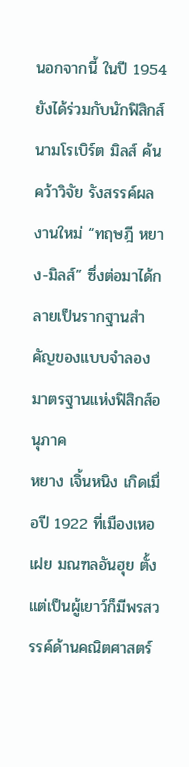นอกจากนี้ ในปี 1954 ยังได้ร่วมกับนักฟิสิกส์นามโรเบิร์ต มิลส์ ค้นคว้าวิจัย รังสรรค์ผลงานใหม่ “ทฤษฎี หยาง-มิลส์” ซึ่งต่อมาได้กลายเป็นรากฐานสำคัญของแบบจำลองมาตรฐานแห่งฟิสิกส์อนุภาค
หยาง เจิ้นหนิง เกิดเมื่อปี 1922 ที่เมืองเหอเฝย มณฑลอันฮุย ตั้งแต่เป็นผู้เยาว์ก็มีพรสวรรค์ด้านคณิตศาสตร์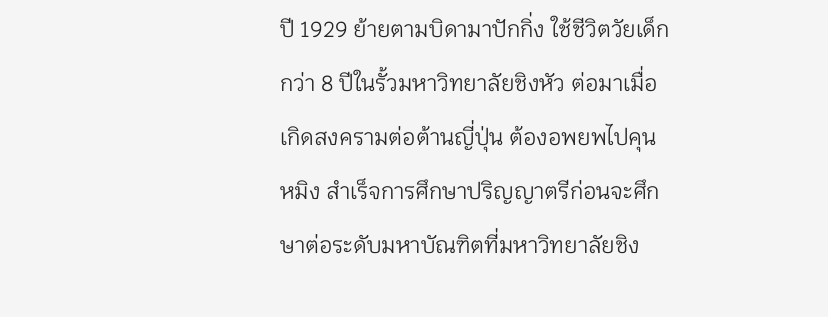ปี 1929 ย้ายตามบิดามาปักกิ่ง ใช้ชีวิตวัยเด็กกว่า 8 ปีในรั้วมหาวิทยาลัยชิงหัว ต่อมาเมื่อเกิดสงครามต่อต้านญี่ปุ่น ต้องอพยพไปคุนหมิง สำเร็จการศึกษาปริญญาตรีก่อนจะศึกษาต่อระดับมหาบัณฑิตที่มหาวิทยาลัยชิง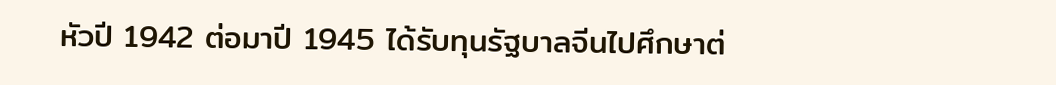หัวปี 1942 ต่อมาปี 1945 ได้รับทุนรัฐบาลจีนไปศึกษาต่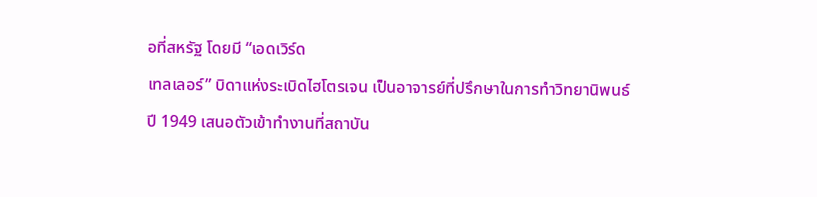อที่สหรัฐ โดยมี “เอดเวิร์ด
เทลเลอร์” บิดาแห่งระเบิดไฮโตรเจน เป็นอาจารย์ที่ปรึกษาในการทำวิทยานิพนธ์
ปี 1949 เสนอตัวเข้าทำงานที่สถาบัน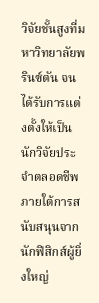วิจัยชั้นสูงที่มหาวิทยาลัยพรินซ์ตัน จนได้รับการแต่งตั้งให้เป็นนักวิจัยประจำตลอดชีพ ภายใต้การสนับสนุนจากนักฟิสิกส์ผู้ยิ่งใหญ่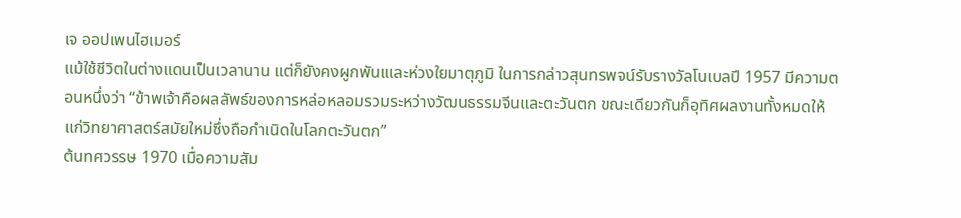เจ ออปเพนไฮเมอร์
แม้ใช้ชีวิตในต่างแดนเป็นเวลานาน แต่ก็ยังคงผูกพันเและห่วงใยมาตุภูมิ ในการกล่าวสุนทรพจน์รับรางวัลโนเบลปี 1957 มีความตอนหนึ่งว่า “ข้าพเจ้าคือผลลัพธ์ของการหล่อหลอมรวมระหว่างวัฒนธรรมจีนและตะวันตก ขณะเดียวกันก็อุทิศผลงานทั้งหมดให้แก่วิทยาศาสตร์สมัยใหม่ซึ่งถือกำเนิดในโลกตะวันตก”
ต้นทศวรรษ 1970 เมื่อความสัม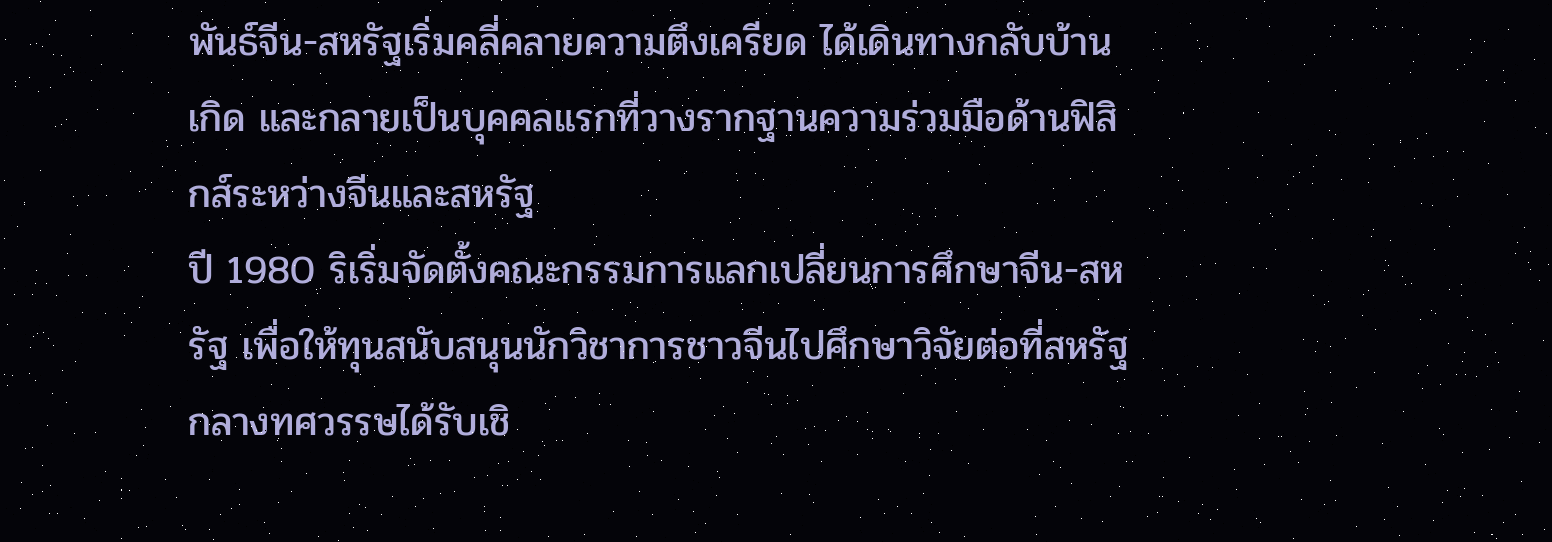พันธ์จีน-สหรัฐเริ่มคลี่คลายความตึงเครียด ได้เดินทางกลับบ้านเกิด และกลายเป็นบุคคลแรกที่วางรากฐานความร่วมมือด้านฟิสิกส์ระหว่างจีนและสหรัฐ
ปี 1980 ริเริ่มจัดตั้งคณะกรรมการแลกเปลี่ยนการศึกษาจีน-สหรัฐ เพื่อให้ทุนสนับสนุนนักวิชาการชาวจีนไปศึกษาวิจัยต่อที่สหรัฐ กลางทศวรรษได้รับเชิ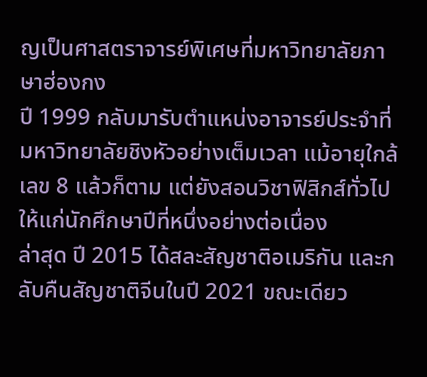ญเป็นศาสตราจารย์พิเศษที่มหาวิทยาลัยภาษาฮ่องกง
ปี 1999 กลับมารับตำแหน่งอาจารย์ประจำที่มหาวิทยาลัยชิงหัวอย่างเต็มเวลา แม้อายุใกล้เลข 8 แล้วก็ตาม แต่ยังสอนวิชาฟิสิกส์ทั่วไป ให้แก่นักศึกษาปีที่หนึ่งอย่างต่อเนื่อง
ล่าสุด ปี 2015 ได้สละสัญชาติอเมริกัน และกลับคืนสัญชาติจีนในปี 2021 ขณะเดียว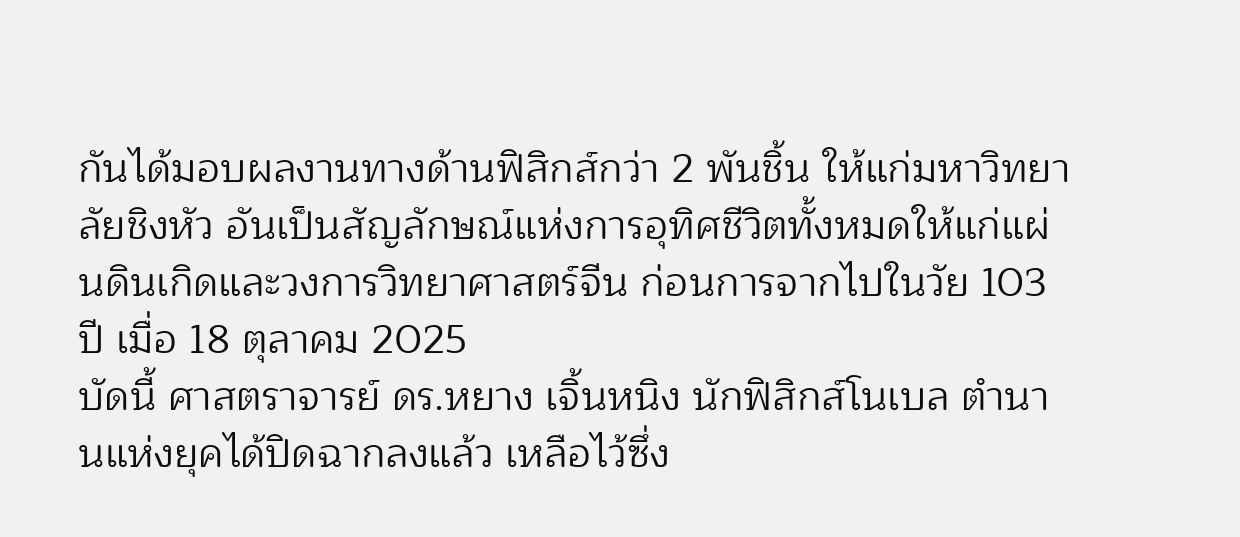กันได้มอบผลงานทางด้านฟิสิกส์กว่า 2 พันชิ้น ให้แก่มหาวิทยาลัยชิงหัว อันเป็นสัญลักษณ์แห่งการอุทิศชีวิตทั้งหมดให้แก่แผ่นดินเกิดและวงการวิทยาศาสตร์จีน ก่อนการจากไปในวัย 103 ปี เมื่อ 18 ตุลาคม 2025
บัดนี้ ศาสตราจารย์ ดร.หยาง เจิ้นหนิง นักฟิสิกส์โนเบล ตำนานแห่งยุคได้ปิดฉากลงแล้ว เหลือไว้ซึ่ง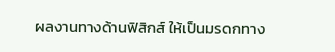ผลงานทางด้านฟิสิกส์ ให้เป็นมรดกทาง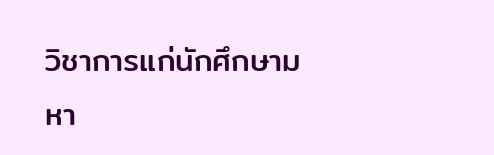วิชาการแก่นักศึกษามหา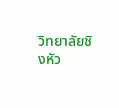วิทยาลัยชิงหัว